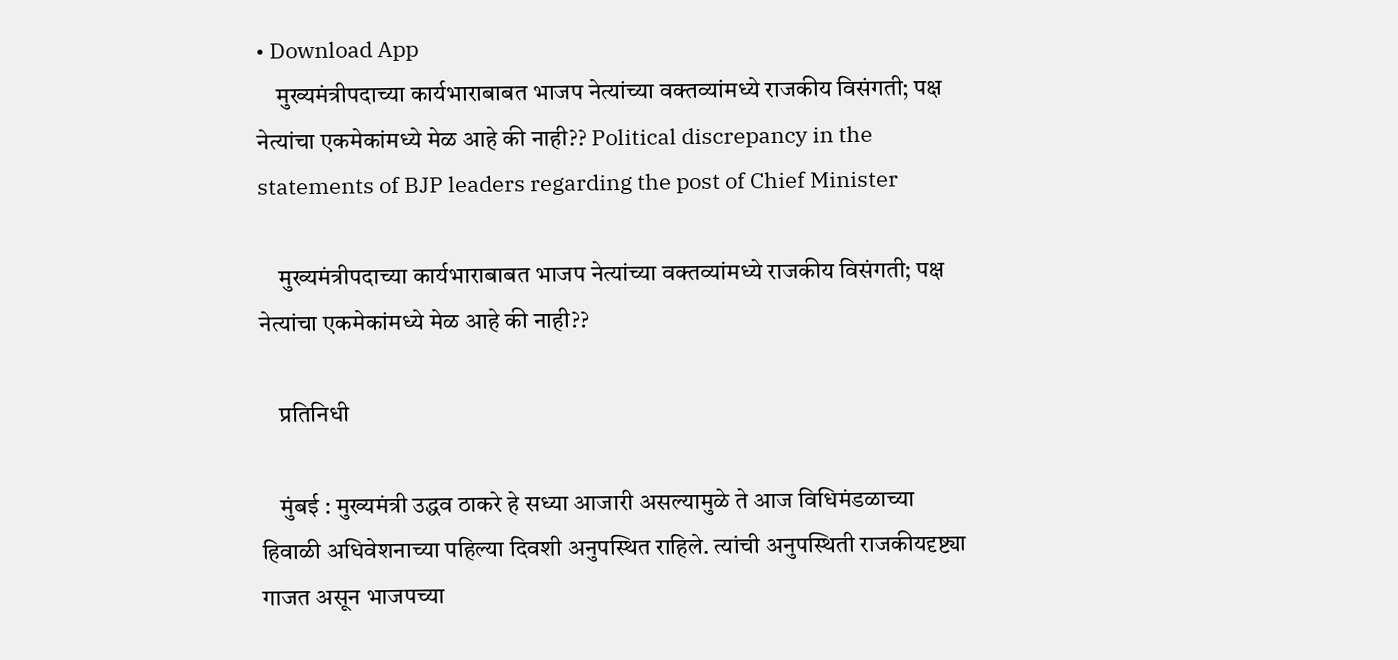• Download App
    मुख्यमंत्रीपदाच्या कार्यभाराबाबत भाजप नेत्यांच्या वक्तव्यांमध्ये राजकीय विसंगती; पक्ष नेत्यांचा एकमेकांमध्ये मेळ आहे की नाही?? Political discrepancy in the statements of BJP leaders regarding the post of Chief Minister

    मुख्यमंत्रीपदाच्या कार्यभाराबाबत भाजप नेत्यांच्या वक्तव्यांमध्ये राजकीय विसंगती; पक्ष नेत्यांचा एकमेकांमध्ये मेळ आहे की नाही??

    प्रतिनिधी

    मुंबई : मुख्यमंत्री उद्धव ठाकरे हे सध्या आजारी असल्यामुळे ते आज विधिमंडळाच्या हिवाळी अधिवेशनाच्या पहिल्या दिवशी अनुपस्थित राहिले. त्यांची अनुपस्थिती राजकीयदृष्ट्या गाजत असून भाजपच्या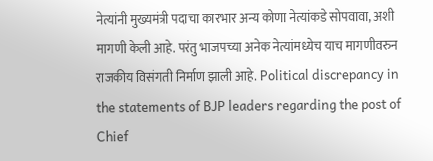नेत्यांनी मुख्यमंत्री पदाचा कारभार अन्य कोणा नेत्यांकडे सोपवावा, अशी मागणी केली आहे. परंतु भाजपच्या अनेक नेत्यांमध्येच याच मागणीवरुन राजकीय विसंगती निर्माण झाली आहे. Political discrepancy in the statements of BJP leaders regarding the post of Chief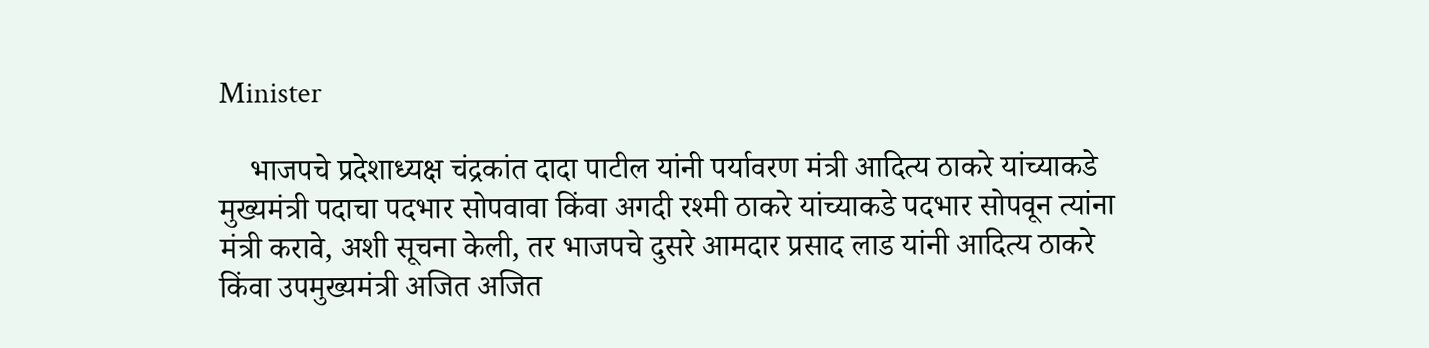Minister

    भाजपचे प्रदेशाध्यक्ष चंद्रकांत दादा पाटील यांनी पर्यावरण मंत्री आदित्य ठाकरे यांच्याकडे मुख्यमंत्री पदाचा पदभार सोपवावा किंवा अगदी रश्मी ठाकरे यांच्याकडे पदभार सोपवून त्यांना मंत्री करावे, अशी सूचना केली, तर भाजपचे दुसरे आमदार प्रसाद लाड यांनी आदित्य ठाकरे किंवा उपमुख्यमंत्री अजित अजित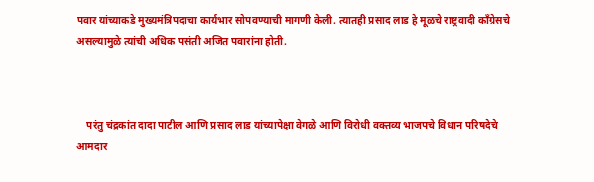पवार यांच्याकडे मुख्यमंत्रिपदाचा कार्यभार सोपवण्याची मागणी केली. त्यातही प्रसाद लाड हे मूळचे राष्ट्रवादी काँग्रेसचे असल्यामुळे त्यांची अधिक पसंती अजित पवारांना होती.



    परंतु चंद्रकांत दादा पाटील आणि प्रसाद लाड यांच्यापेक्षा वेगळे आणि विरोधी वक्तव्य भाजपचे विधान परिषदेचे आमदार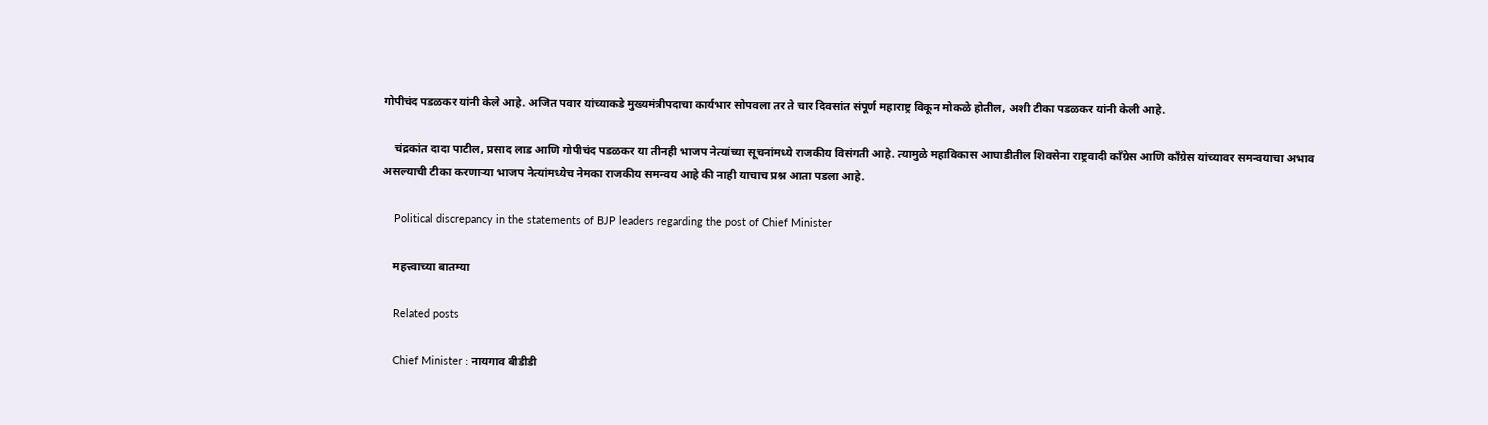गोपीचंद पडळकर यांनी केले आहे. अजित पवार यांच्याकडे मुख्यमंत्रीपदाचा कार्यभार सोपवला तर ते चार दिवसांत संपूर्ण महाराष्ट्र विकून मोकळे होतील, अशी टीका पडळकर यांनी केली आहे.

    चंद्रकांत दादा पाटील, प्रसाद लाड आणि गोपीचंद पडळकर या तीनही भाजप नेत्यांच्या सूचनांमध्ये राजकीय विसंगती आहे. त्यामुळे महाविकास आघाडीतील शिवसेना राष्ट्रवादी काँग्रेस आणि काँग्रेस यांच्यावर समन्वयाचा अभाव असल्याची टीका करणाऱ्या भाजप नेत्यांमध्येच नेमका राजकीय समन्वय आहे की नाही याचाच प्रश्न आता पडला आहे.

    Political discrepancy in the statements of BJP leaders regarding the post of Chief Minister

    महत्त्वाच्या बातम्या

    Related posts

    Chief Minister : नायगाव बीडीडी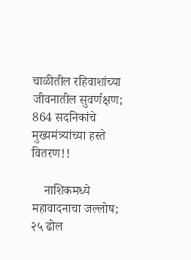चाळीतील रहिवाशांच्या जीवनातील सुवर्णक्षण; 864 सदनिकांचे मुख्यमंत्र्यांच्या हस्ते वितरण!!

    नाशिकमध्ये महावादनाचा जल्लोष; २५ ढोल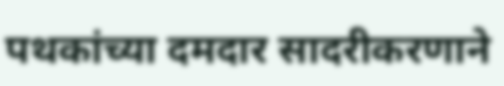पथकांच्या दमदार सादरीकरणाने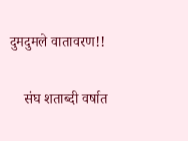दुमदुमले वातावरण!!

    संघ शताब्दी वर्षात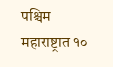पश्चिम महाराष्ट्रात १०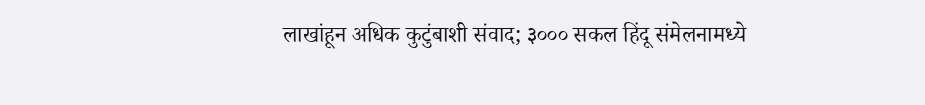लाखांहून अधिक कुटुंबाशी संवाद; ३००० सकल हिंदू संमेलनामध्ये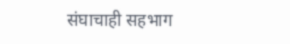संघाचाही सहभाग